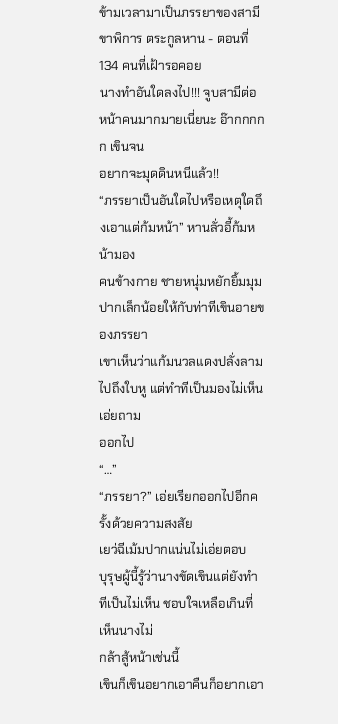ข้ามเวลามาเป็นภรรยาของสามีขาพิการ ตระกูลหาน - ตอนที่ 134 คนที่เฝ้ารอคอย
นางทำอันใดลงไป!!! จูบสามีต่อหน้าคนมากมายเนี่ยนะ อ๊ากกกกก เขินจน
อยากจะมุดดินหนีแล้ว!!
“ภรรยาเป็นอันใดไปหรือเหตุใดถึงเอาแต่ก้มหน้า” หานลั่วอี้ก้มหน้ามอง
คนข้างกาย ชายหนุ่มหยักยิ้มมุมปากเล็กน้อยให้กับท่าทีเขินอายของภรรยา
เขาเห็นว่าแก้มนวลแดงปลั่งลามไปถึงใบหู แต่ทำทีเป็นมองไม่เห็นเอ่ยถาม
ออกไป
“…”
“ภรรยา?” เอ่ยเรียกออกไปอีกครั้งด้วยความสงสัย
เยว่ฉีเม้มปากแน่นไม่เอ่ยตอบ
บุรุษผู้นี้รู้ว่านางขัดเขินแต่ยังทำทีเป็นไม่เห็น ชอบใจเหลือเกินที่เห็นนางไม่
กล้าสู้หน้าเช่นนี้
เขินก็เขินอยากเอาคืนก็อยากเอา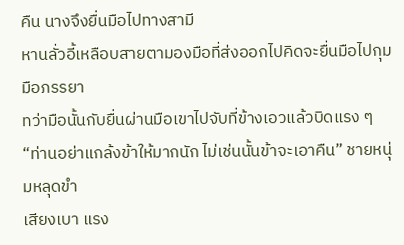คืน นางจึงยื่นมือไปทางสามี
หานลั่วอี้เหลือบสายตามองมือที่ส่งออกไปคิดจะยื่นมือไปกุมมือภรรยา
ทว่ามือนั้นกับยื่นผ่านมือเขาไปจับที่ข้างเอวแล้วบิดแรง ๆ
“ท่านอย่าแกล้งข้าให้มากนัก ไม่เช่นนั้นข้าจะเอาคืน” ชายหนุ่มหลุดขำ
เสียงเบา แรง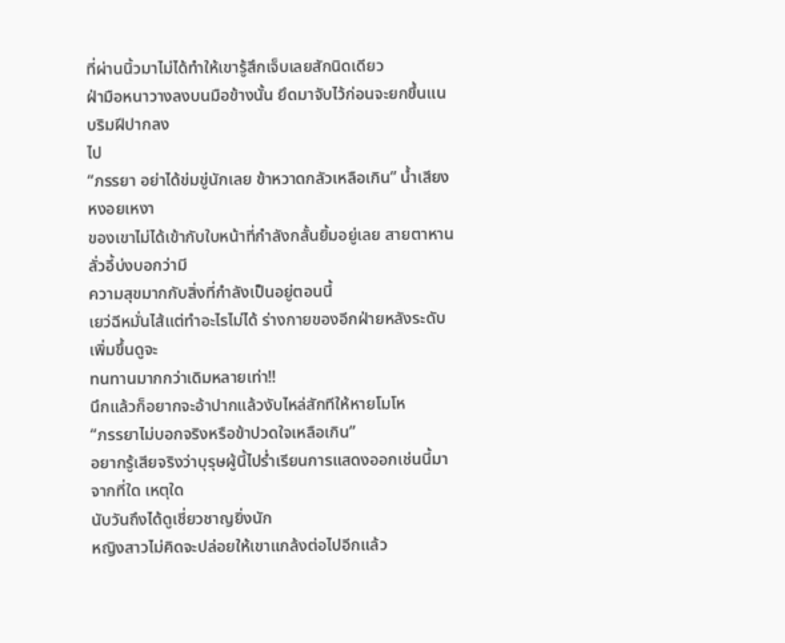ที่ผ่านนิ้วมาไม่ได้ทำให้เขารู้สึกเจ็บเลยสักนิดเดียว
ฝ่ามือหนาวางลงบนมือข้างนั้น ยึดมาจับไว้ก่อนจะยกขึ้นแนบริมฝีปากลง
ไป
“ภรรยา อย่าได้ข่มขู่นักเลย ข้าหวาดกลัวเหลือเกิน” น้ำเสียงหงอยเหงา
ของเขาไม่ได้เข้ากับใบหน้าที่กำลังกลั้นยิ้มอยู่เลย สายตาหานลั่วอี้บ่งบอกว่ามี
ความสุขมากกับสิ่งที่กำลังเป็นอยู่ตอนนี้
เยว่ฉีหมั่นไส้แต่ทำอะไรไม่ได้ ร่างกายของอีกฝ่ายหลังระดับเพิ่มขึ้นดูจะ
ทนทานมากกว่าเดิมหลายเท่า!!
นึกแล้วก็อยากจะอ้าปากแล้วงับไหล่สักทีให้หายโมโห
“ภรรยาไม่บอกจริงหรือข้าปวดใจเหลือเกิน”
อยากรู้เสียจริงว่าบุรุษผู้นี้ไปร่ำเรียนการแสดงออกเช่นนี้มาจากที่ใด เหตุใด
นับวันถึงได้ดูเชี่ยวชาญยิ่งนัก
หญิงสาวไม่คิดจะปล่อยให้เขาแกล้งต่อไปอีกแล้ว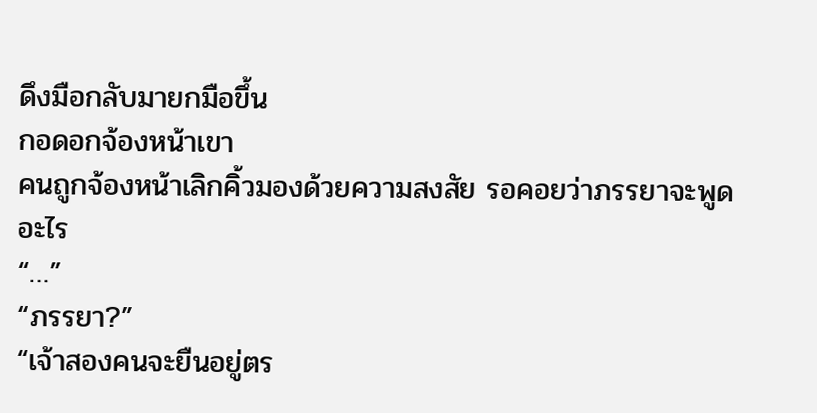ดึงมือกลับมายกมือขึ้น
กอดอกจ้องหน้าเขา
คนถูกจ้องหน้าเลิกคิ้วมองด้วยความสงสัย รอคอยว่าภรรยาจะพูดอะไร
“…”
“ภรรยา?”
“เจ้าสองคนจะยืนอยู่ตร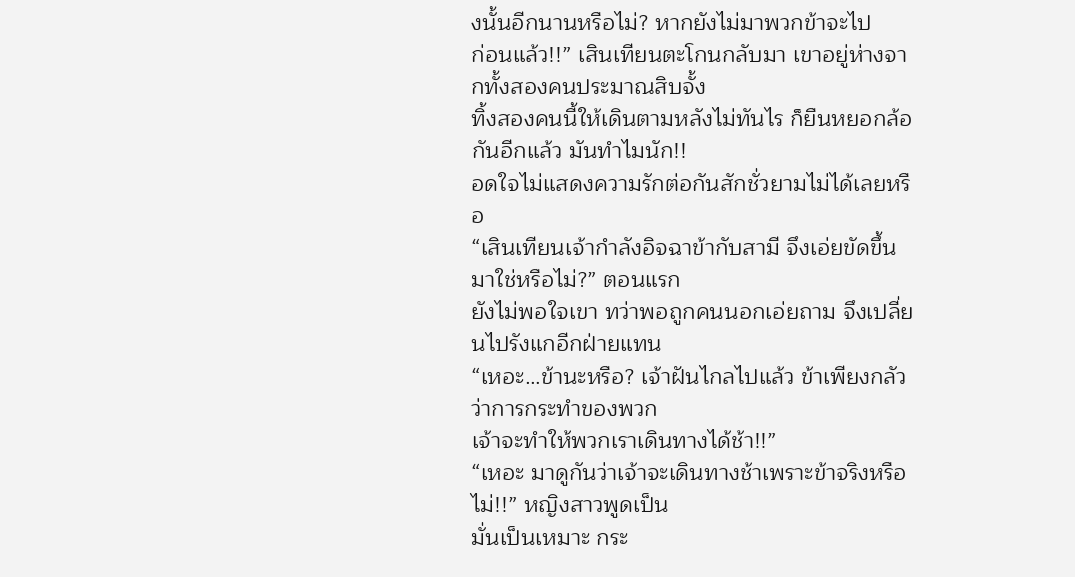งนั้นอีกนานหรือไม่? หากยังไม่มาพวกข้าจะไป
ก่อนแล้ว!!” เสินเทียนตะโกนกลับมา เขาอยู่ห่างจากทั้งสองคนประมาณสิบจั้ง
ทิ้งสองคนนี้ให้เดินตามหลังไม่ทันไร ก็ยืนหยอกล้อกันอีกแล้ว มันทำไมนัก!!
อดใจไม่แสดงความรักต่อกันสักชั่วยามไม่ได้เลยหรือ
“เสินเทียนเจ้ากำลังอิจฉาข้ากับสามี จึงเอ่ยขัดขึ้นมาใช่หรือไม่?” ตอนแรก
ยังไม่พอใจเขา ทว่าพอถูกคนนอกเอ่ยถาม จึงเปลี่ยนไปรังแกอีกฝ่ายแทน
“เหอะ…ข้านะหรือ? เจ้าฝันไกลไปแล้ว ข้าเพียงกลัวว่าการกระทำของพวก
เจ้าจะทำให้พวกเราเดินทางได้ช้า!!”
“เหอะ มาดูกันว่าเจ้าจะเดินทางช้าเพราะข้าจริงหรือไม่!!” หญิงสาวพูดเป็น
มั่นเป็นเหมาะ กระ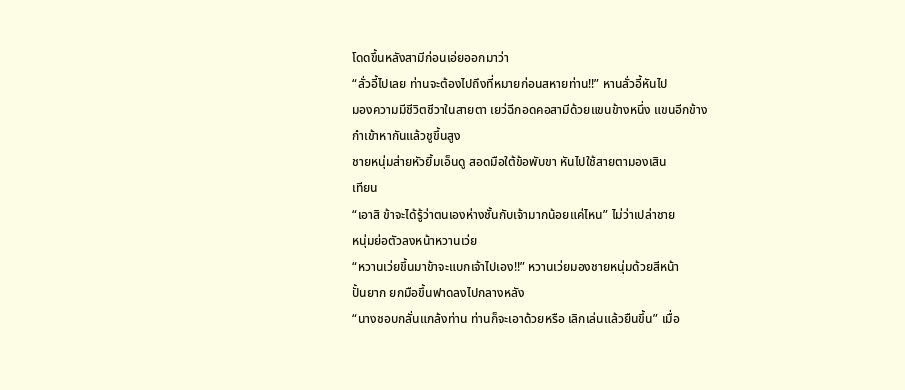โดดขึ้นหลังสามีก่อนเอ่ยออกมาว่า
“ลั่วอี้ไปเลย ท่านจะต้องไปถึงที่หมายก่อนสหายท่าน!!” หานลั่วอี้หันไป
มองความมีชีวิตชีวาในสายตา เยว่ฉีกอดคอสามีด้วยแขนข้างหนึ่ง แขนอีกข้าง
กำเข้าหากันแล้วชูขึ้นสูง
ชายหนุ่มส่ายหัวยิ้มเอ็นดู สอดมือใต้ข้อพับขา หันไปใช้สายตามองเสิน
เทียน
“เอาสิ ข้าจะได้รู้ว่าตนเองห่างชั้นกับเจ้ามากน้อยแค่ไหน” ไม่ว่าเปล่าชาย
หนุ่มย่อตัวลงหน้าหวานเว่ย
“หวานเว่ยขึ้นมาข้าจะแบกเจ้าไปเอง!!” หวานเว่ยมองชายหนุ่มด้วยสีหน้า
ปั้นยาก ยกมือขึ้นฟาดลงไปกลางหลัง
“นางชอบกลั่นแกล้งท่าน ท่านก็จะเอาด้วยหรือ เลิกเล่นแล้วยืนขึ้น” เมื่อ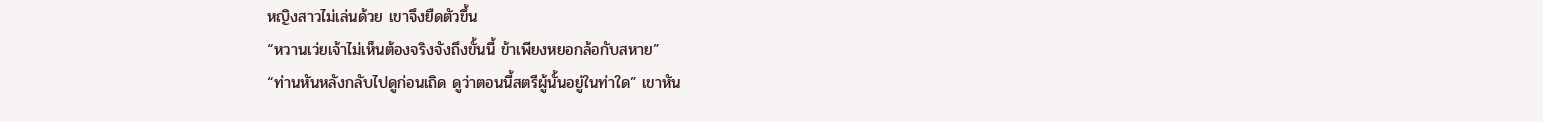หญิงสาวไม่เล่นด้วย เขาจึงยืดตัวขึ้น
“หวานเว่ยเจ้าไม่เห็นต้องจริงจังถึงขั้นนี้ ข้าเพียงหยอกล้อกับสหาย”
“ท่านหันหลังกลับไปดูก่อนเถิด ดูว่าตอนนี้สตรีผู้นั้นอยู่ในท่าใด” เขาหัน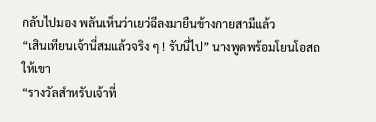กลับไปมอง พลันเห็นว่าเยว่ฉีลงมายืนข้างกายสามีแล้ว
“เสินเทียนเจ้านี่สมแล้วจริง ๆ ! รับนี่ไป” นางพูดพร้อมโยนโอสถให้เขา
“รางวัลสำหรับเจ้าที่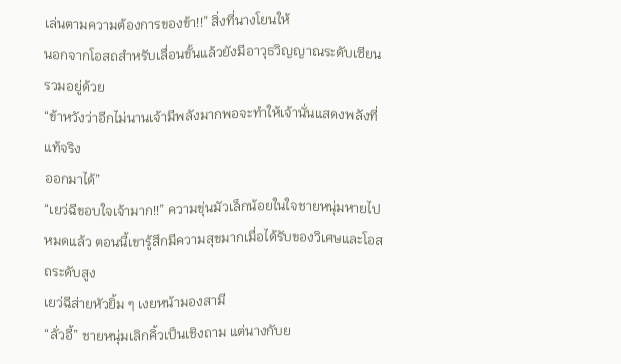เล่นตามความต้องการของข้า!!” สิ่งที่นางโยนให้
นอกจากโอสถสำหรับเลื่อนขั้นแล้วยังมีอาวุธวิญญาณระดับเซียนรวมอยู่ด้วย
“ข้าหวังว่าอีกไม่นานเจ้ามีพลังมากพอจะทำให้เจ้านั่นแสดงพลังที่แท้จริง
ออกมาได้”
“เยว่ฉีขอบใจเจ้ามาก!!” ความขุ่นมัวเล็กน้อยในใจชายหนุ่มหายไป
หมดแล้ว ตอนนี้เขารู้สึกมีความสุขมากเมื่อได้รับของวิเศษและโอสถระดับสูง
เยว่ฉีส่ายหัวยิ้ม ๆ เงยหน้ามองสามี
“ลั่วอี้” ชายหนุ่มเลิกคิ้วเป็นเชิงถาม แต่นางกับย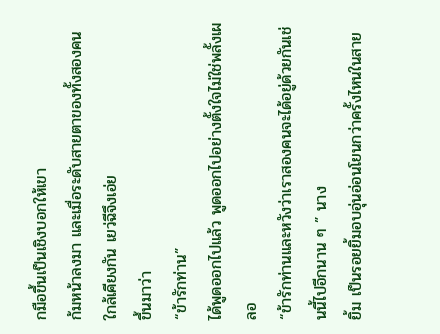กมือขึ้นเป็นเชิงบอกให้เขา
ก้มหน้าลงมา และเมื่อระดับสายตาของทั้งสองคนใกล้เคียงกัน เยว่ฉีจึงเอ่ย
ขึ้นมาว่า
“ข้ารักท่าน”
ได้พูดออกไปแล้ว พูดออกไปอย่างตั้งใจไม่ใช่พลั้งเผลอ
“ข้ารักท่านและหวังว่าเราสองคนจะได้อยู่ด้วยกันเช่นนี้ไปอีกนาน ๆ ” นาง
ยิ้ม เป็นรอยยิ้มอบอุ่นอ่อนโยนกว่าครั้งไหนในสาย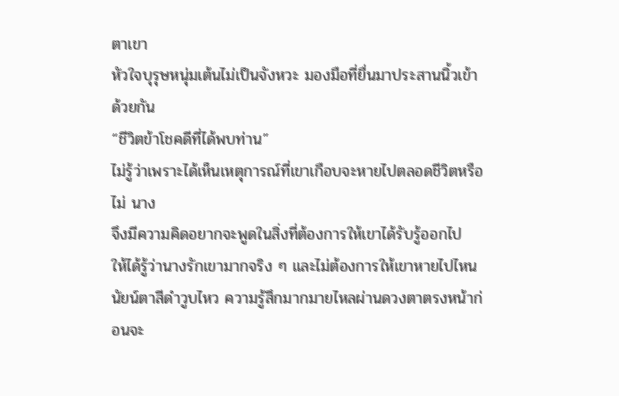ตาเขา
หัวใจบุรุษหนุ่มเต้นไม่เป็นจังหวะ มองมือที่ยื่นมาประสานนิ้วเข้าด้วยกัน
“ชีวิตข้าโชคดีที่ได้พบท่าน”
ไม่รู้ว่าเพราะได้เห็นเหตุการณ์ที่เขาเกือบจะหายไปตลอดชีวิตหรือไม่ นาง
จึงมีความคิดอยากจะพูดในสิ่งที่ต้องการให้เขาได้รับรู้ออกไป
ให้ได้รู้ว่านางรักเขามากจริง ๆ และไม่ต้องการให้เขาหายไปไหน
นัยน์ตาสีดำวูบไหว ความรู้สึกมากมายไหลผ่านดวงตาตรงหน้าก่อนจะ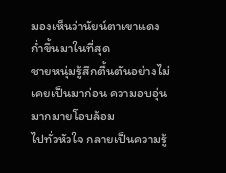มองเห็นว่านัยน์ตาเขาแดงก่ำขึ้นมาในที่สุด
ชายหนุ่มรู้สึกตื้นตันอย่างไม่เคยเป็นมาก่อน ความอบอุ่นมากมายโอบล้อม
ไปทั่วหัวใจ กลายเป็นความรู้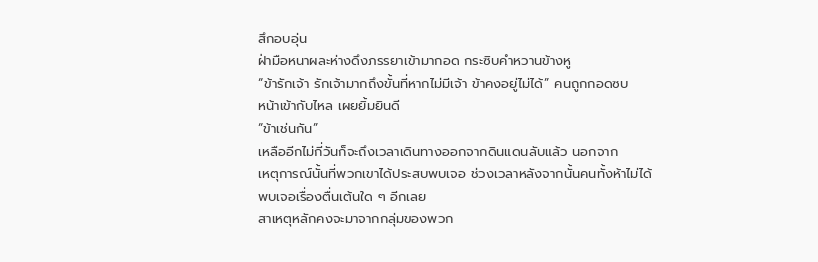สึกอบอุ่น
ฝ่ามือหนาผละห่างดึงภรรยาเข้ามากอด กระซิบคำหวานข้างหู
“ข้ารักเจ้า รักเจ้ามากถึงขั้นที่หากไม่มีเจ้า ข้าคงอยู่ไม่ได้” คนถูกกอดซบ
หน้าเข้ากับไหล เผยยิ้มยินดี
“ข้าเช่นกัน”
เหลืออีกไม่กี่วันก็จะถึงเวลาเดินทางออกจากดินแดนลับแล้ว นอกจาก
เหตุการณ์นั้นที่พวกเขาได้ประสบพบเจอ ช่วงเวลาหลังจากนั้นคนทั้งห้าไม่ได้
พบเจอเรื่องตื่นเต้นใด ๆ อีกเลย
สาเหตุหลักคงจะมาจากกลุ่มของพวก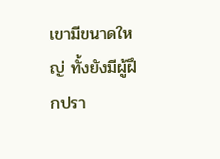เขามีขนาดใหญ่ ทั้งยังมีผู้ฝึกปรา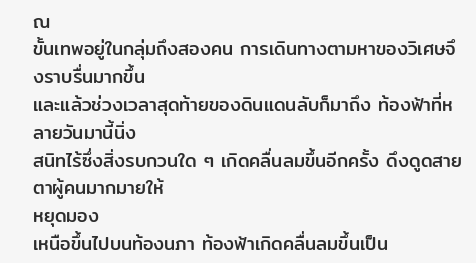ณ
ขั้นเทพอยู่ในกลุ่มถึงสองคน การเดินทางตามหาของวิเศษจึงราบรื่นมากขึ้น
และแล้วช่วงเวลาสุดท้ายของดินแดนลับก็มาถึง ท้องฟ้าที่หลายวันมานี้นิ่ง
สนิทไร้ซึ่งสิ่งรบกวนใด ๆ เกิดคลื่นลมขึ้นอีกครั้ง ดึงดูดสายตาผู้คนมากมายให้
หยุดมอง
เหนือขึ้นไปบนท้องนภา ท้องฟ้าเกิดคลื่นลมขึ้นเป็น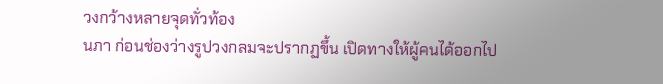วงกว้างหลายจุดทั่วท้อง
นภา ก่อนช่องว่างรูปวงกลมจะปรากฏขึ้น เปิดทางให้ผู้คนได้ออกไป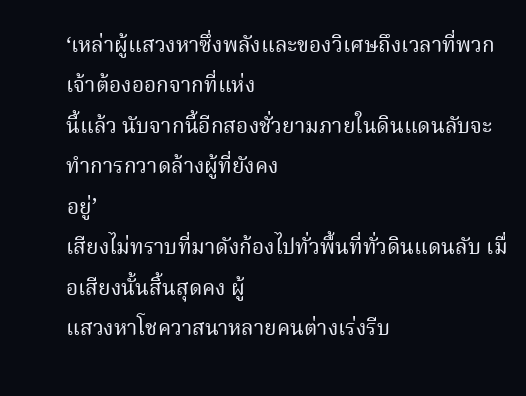‘เหล่าผู้แสวงหาซึ่งพลังและของวิเศษถึงเวลาที่พวกเจ้าต้องออกจากที่แห่ง
นี้แล้ว นับจากนี้อีกสองชั่วยามภายในดินแดนลับจะทำการกวาดล้างผู้ที่ยังคง
อยู่’
เสียงไม่ทราบที่มาดังก้องไปทั่วพื้นที่ทั่วดินแดนลับ เมื่อเสียงนั้นสิ้นสุดคง ผู้
แสวงหาโชควาสนาหลายคนต่างเร่งรีบ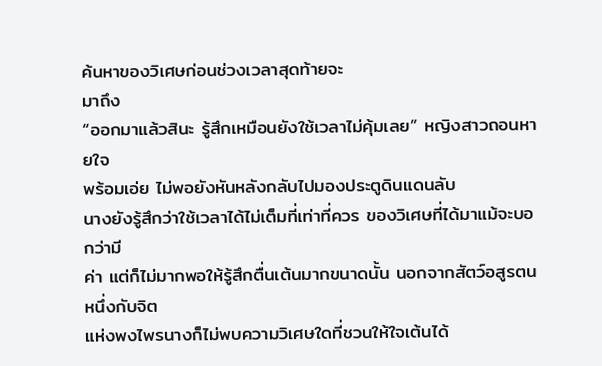ค้นหาของวิเศษก่อนช่วงเวลาสุดท้ายจะ
มาถึง
“ออกมาแล้วสินะ รู้สึกเหมือนยังใช้เวลาไม่คุ้มเลย” หญิงสาวถอนหายใจ
พร้อมเอ่ย ไม่พอยังหันหลังกลับไปมองประตูดินแดนลับ
นางยังรู้สึกว่าใช้เวลาได้ไม่เต็มที่เท่าที่ควร ของวิเศษที่ได้มาแม้จะบอกว่ามี
ค่า แต่ก็ไม่มากพอให้รู้สึกตื่นเต้นมากขนาดนั้น นอกจากสัตว์อสูรตนหนึ่งกับจิต
แห่งพงไพรนางก็ไม่พบความวิเศษใดที่ชวนให้ใจเต้นได้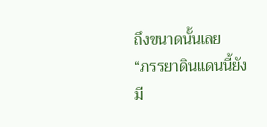ถึงขนาดนั้นเลย
“ภรรยาดินแดนนี้ยังมี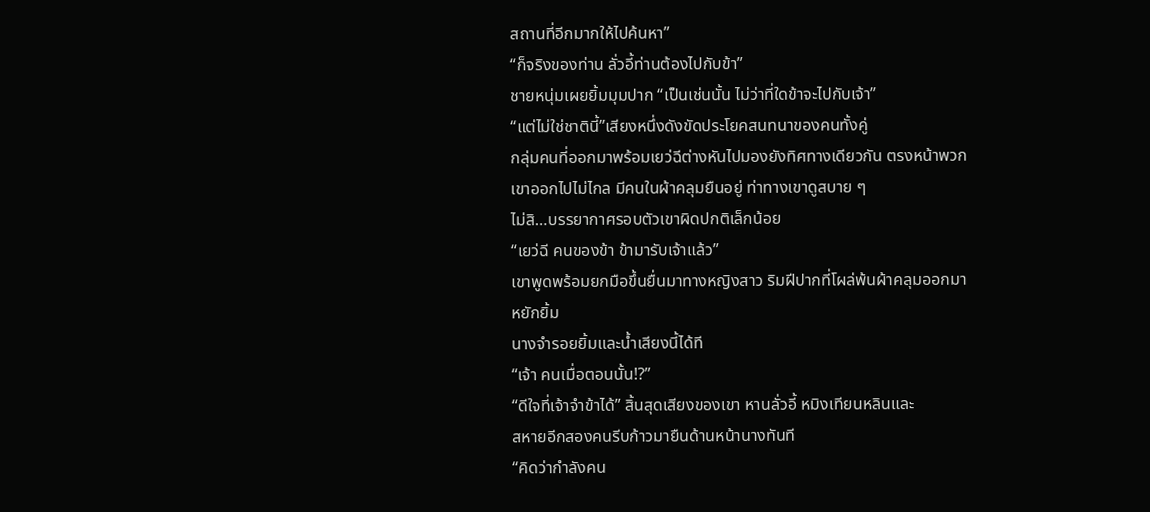สถานที่อีกมากให้ไปค้นหา”
“ก็จริงของท่าน ลั่วอี้ท่านต้องไปกับข้า”
ชายหนุ่มเผยยิ้มมุมปาก “เป็นเช่นนั้น ไม่ว่าที่ใดข้าจะไปกับเจ้า”
“แต่ไม่ใช่ชาตินี้”เสียงหนึ่งดังขัดประโยคสนทนาของคนทั้งคู่
กลุ่มคนที่ออกมาพร้อมเยว่ฉีต่างหันไปมองยังทิศทางเดียวกัน ตรงหน้าพวก
เขาออกไปไม่ไกล มีคนในผ้าคลุมยืนอยู่ ท่าทางเขาดูสบาย ๆ
ไม่สิ…บรรยากาศรอบตัวเขาผิดปกติเล็กน้อย
“เยว่ฉี คนของข้า ข้ามารับเจ้าแล้ว”
เขาพูดพร้อมยกมือขึ้นยื่นมาทางหญิงสาว ริมฝีปากที่โผล่พ้นผ้าคลุมออกมา
หยักยิ้ม
นางจำรอยยิ้มและน้ำเสียงนี้ได้ที
“เจ้า คนเมื่อตอนนั้น!?”
“ดีใจที่เจ้าจำข้าได้” สิ้นสุดเสียงของเขา หานลั่วอี้ หมิงเทียนหลินและ
สหายอีกสองคนรีบก้าวมายืนด้านหน้านางทันที
“คิดว่ากำลังคน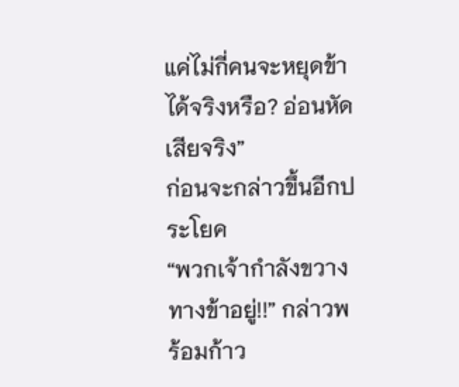แค่ไม่กี่คนจะหยุดข้าได้จริงหรือ? อ่อนหัดเสียจริง”
ก่อนจะกล่าวขึ้นอีกประโยค
“พวกเจ้ากำลังขวางทางข้าอยู่!!” กล่าวพร้อมก้าว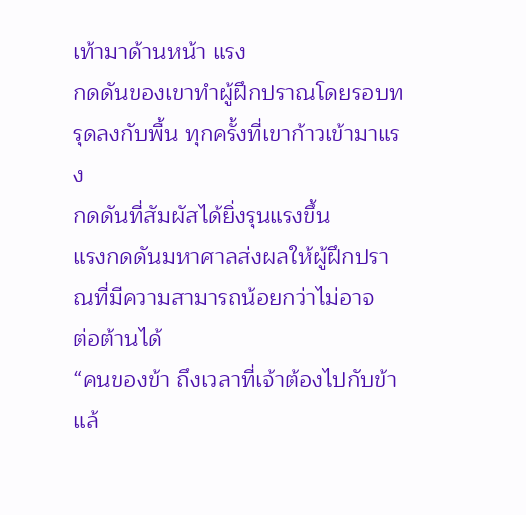เท้ามาด้านหน้า แรง
กดดันของเขาทำผู้ฝึกปราณโดยรอบทรุดลงกับพื้น ทุกครั้งที่เขาก้าวเข้ามาแรง
กดดันที่สัมผัสได้ยิ่งรุนแรงขึ้น
แรงกดดันมหาศาลส่งผลให้ผู้ฝึกปราณที่มีความสามารถน้อยกว่าไม่อาจ
ต่อต้านได้
“คนของข้า ถึงเวลาที่เจ้าต้องไปกับข้าแล้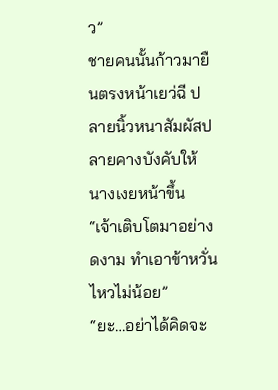ว”
ชายคนนั้นก้าวมายืนตรงหน้าเยว่ฉี ปลายนิ้วหนาสัมผัสปลายคางบังคับให้
นางเงยหน้าขึ้น
“เจ้าเติบโตมาอย่างดงาม ทำเอาข้าหวั่นไหวไม่น้อย”
“ยะ…อย่าได้คิดจะ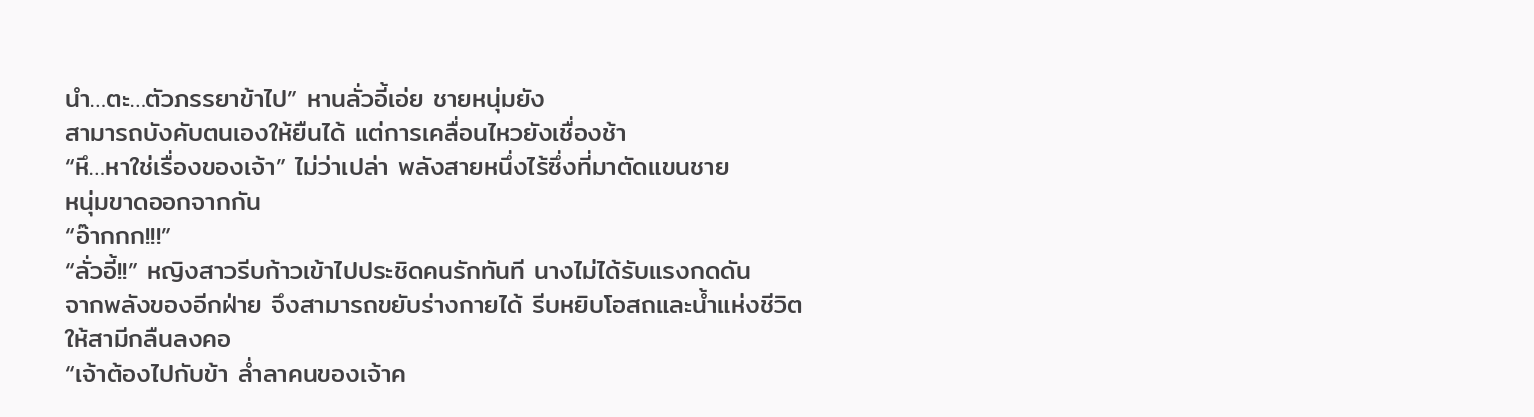นำ…ตะ…ตัวภรรยาข้าไป” หานลั่วอี้เอ่ย ชายหนุ่มยัง
สามารถบังคับตนเองให้ยืนได้ แต่การเคลื่อนไหวยังเชื่องช้า
“หึ…หาใช่เรื่องของเจ้า” ไม่ว่าเปล่า พลังสายหนึ่งไร้ซึ่งที่มาตัดแขนชาย
หนุ่มขาดออกจากกัน
“อ๊ากกก!!!”
“ลั่วอี้!!” หญิงสาวรีบก้าวเข้าไปประชิดคนรักทันที นางไม่ได้รับแรงกดดัน
จากพลังของอีกฝ่าย จึงสามารถขยับร่างกายได้ รีบหยิบโอสถและน้ำแห่งชีวิต
ให้สามีกลืนลงคอ
“เจ้าต้องไปกับข้า ล่ำลาคนของเจ้าค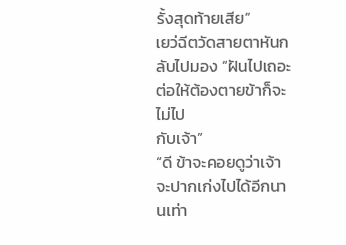รั้งสุดท้ายเสีย”
เยว่ฉีตวัดสายตาหันกลับไปมอง “ฝันไปเถอะ ต่อให้ต้องตายข้าก็จะไม่ไป
กับเจ้า”
“ดี ข้าจะคอยดูว่าเจ้าจะปากเก่งไปได้อีกนานเท่า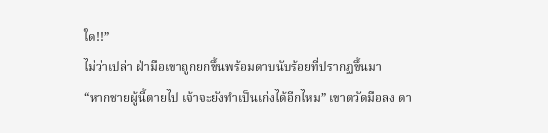ใด!!”
ไม่ว่าเปล่า ฝ่ามือเขาถูกยกขึ้นพร้อมดาบนับร้อยที่ปรากฏขึ้นมา
“หากชายผู้นี้ตายไป เจ้าจะยังทำเป็นเก่งได้อีกไหม” เขาตวัดมือลง ดา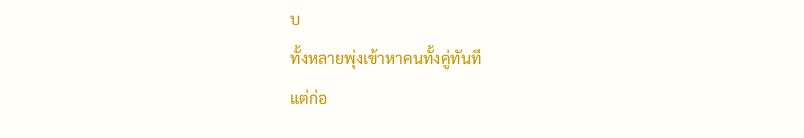บ
ทั้งหลายพุ่งเข้าหาคนทั้งคู่ทันที
แต่ก่อ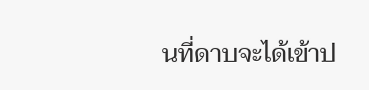นที่ดาบจะได้เข้าป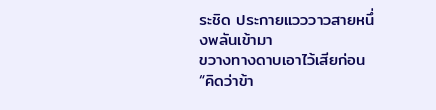ระชิด ประกายแวววาวสายหนึ่งพลันเข้ามา
ขวางทางดาบเอาไว้เสียก่อน
“คิดว่าข้า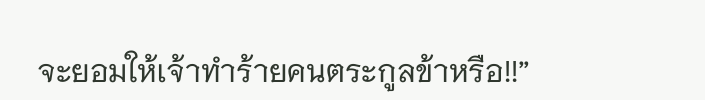จะยอมให้เจ้าทำร้ายคนตระกูลข้าหรือ!!”